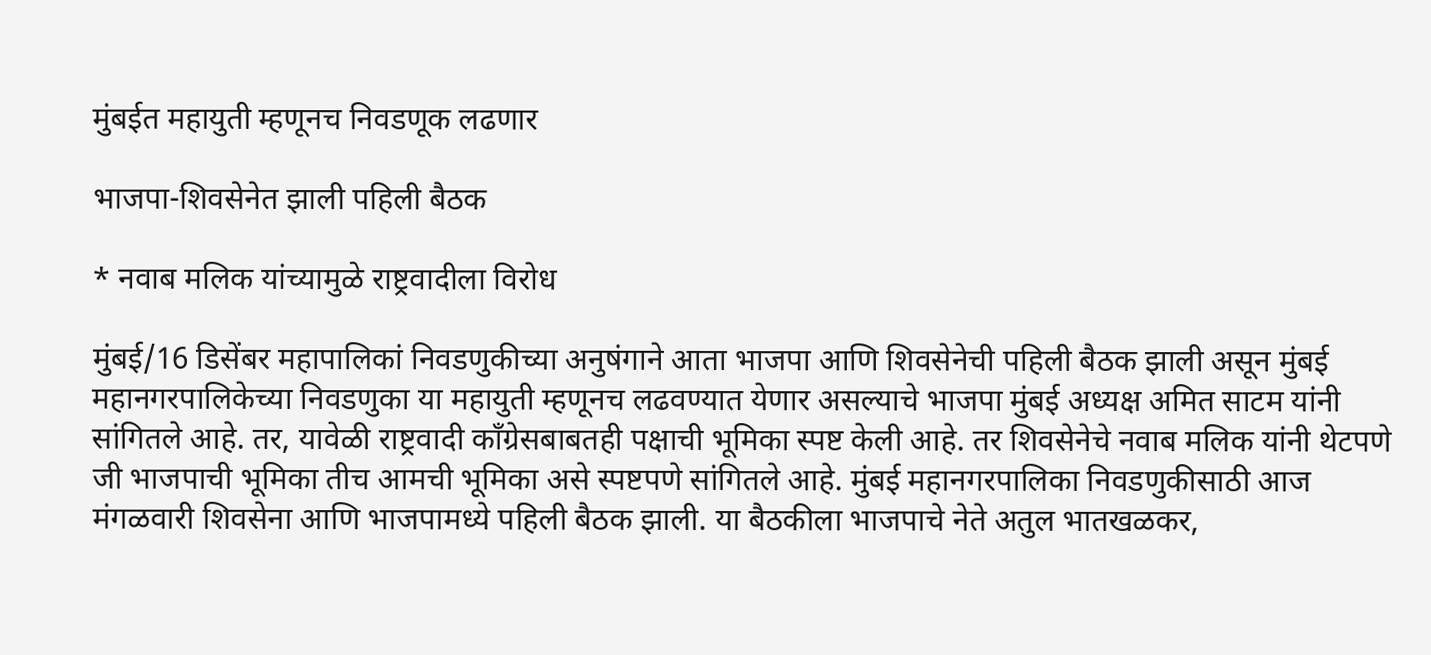मुंबईत महायुती म्हणूनच निवडणूक लढणार

भाजपा-शिवसेनेत झाली पहिली बैठक

* नवाब मलिक यांच्यामुळे राष्ट्रवादीला विरोध

मुंबई/16 डिसेंबर महापालिकां निवडणुकीच्या अनुषंगाने आता भाजपा आणि शिवसेनेची पहिली बैठक झाली असून मुंबई महानगरपालिकेच्या निवडणुका या महायुती म्हणूनच लढवण्यात येणार असल्याचे भाजपा मुंबई अध्यक्ष अमित साटम यांनी सांगितले आहे. तर, यावेळी राष्ट्रवादी काँग्रेसबाबतही पक्षाची भूमिका स्पष्ट केली आहे. तर शिवसेनेचे नवाब मलिक यांनी थेटपणे जी भाजपाची भूमिका तीच आमची भूमिका असे स्पष्टपणे सांगितले आहे. मुंबई महानगरपालिका निवडणुकीसाठी आज मंगळवारी शिवसेना आणि भाजपामध्ये पहिली बैठक झाली. या बैठकीला भाजपाचे नेते अतुल भातखळकर,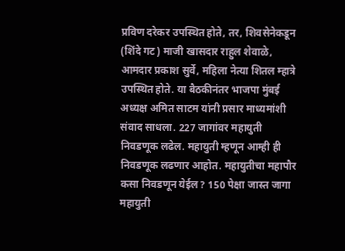प्रविण दरेकर उपस्थित होते, तर, शिवसेनेकडून (शिंदे गट) माजी खासदार राहुल शेवाळे, आमदार प्रकाश सुर्वे, महिला नेत्या शितल म्हात्रे उपस्थित होते. या बैठकीनंतर भाजपा मुंबई अध्यक्ष अमित साटम यांनी प्रसार माध्यमांशी संवाद साधला. 227 जागांवर महायुती निवडणूक लढेल. महायुती म्हणून आम्ही ही निवडणूक लढणार आहोत. महायुतीचा महापौर कसा निवडणून येईल? 150 पेक्षा जास्त जागा महायुती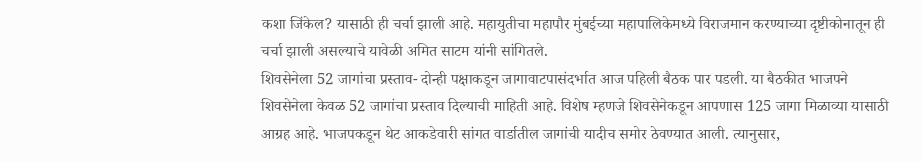कशा जिंकेल? यासाठी ही चर्चा झाली आहे. महायुतीचा महापौर मुंबईच्या महापालिकेमध्ये विराजमान करण्याच्या दृष्टीकोनातून ही चर्चा झाली असल्याचे यावेळी अमित साटम यांनी सांगितले.
शिवसेनेला 52 जागांचा प्रस्ताव- दोन्ही पक्षाकडून जागावाटपासंदर्भात आज पहिली बैठक पार पडली. या बैठकीत भाजपने शिवसेनेला केवळ 52 जागांचा प्रस्ताव दिल्याची माहिती आहे. विशेष म्हणजे शिवसेनेकडून आपणास 125 जागा मिळाव्या यासाठी आग्रह आहे. भाजपकडून थेट आकडेवारी सांगत वार्डातील जागांची यादीच समोर ठेवण्यात आली. त्यानुसार,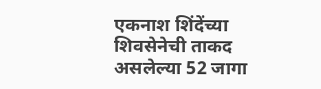एकनाश शिंदेंच्या शिवसेनेची ताकद असलेल्या 52 जागा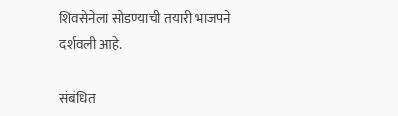शिवसेनेला सोडण्याची तयारी भाजपने दर्शवली आहे.

संबंधित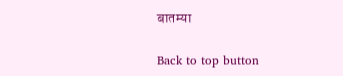बातम्या

Back to top button